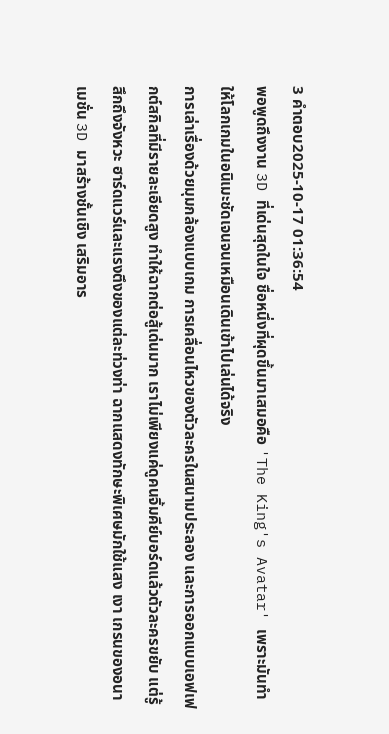3 คำตอบ2025-10-17 01:36:54
พอพูดถึงงาน 3D ที่เด่นสุดในใจ ชื่อหนึ่งที่ผุดขึ้นมาเสมอคือ 'The King's Avatar' เพราะมันทำให้โลกเกมในอนิเมะชัดเจนจนเหมือนเดินเข้าไปเล่นได้จริง
การเล่าเรื่องด้วยมุมกล้องแบบเกม การเคลื่อนไหวของตัวละครในสนามประลอง และการออกแบบเอฟเฟกต์สกิลที่มีรายละเอียดสูง ทำให้ฉากต่อสู้เด่นมาก เราไม่เพียงแค่ดูคนจิ้มคีย์บอร์ดแล้วตัวละครขยับ แต่รู้สึกถึงจังหวะ ฮาร์ดแวร์และแรงตึงของแต่ละท่วงท่า ฉากแสดงทักษะพิเศษมักใช้แสง เงา เกรนของอนาเมชั่น 3D มาสร้างชั้นเชิง เสริมอาร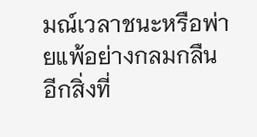มณ์เวลาชนะหรือพ่ายแพ้อย่างกลมกลืน
อีกสิ่งที่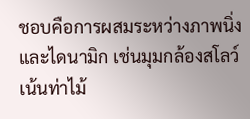ชอบคือการผสมระหว่างภาพนิ่งและไดนามิก เช่นมุมกล้องสโลว์เน้นท่าไม้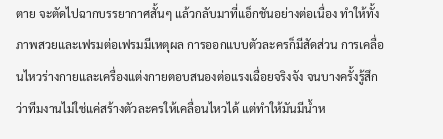ตาย จะตัดไปฉากบรรยากาศสั้นๆ แล้วกลับมาที่แอ็กชันอย่างต่อเนื่อง ทำให้ทั้งภาพสวยและเฟรมต่อเฟรมมีเหตุผล การออกแบบตัวละครก็มีสัดส่วน การเคลื่อนไหวร่างกายและเครื่องแต่งกายตอบสนองต่อแรงเฉื่อยจริงจัง จนบางครั้งรู้สึกว่าทีมงานไม่ใช่แค่สร้างตัวละครให้เคลื่อนไหวได้ แต่ทำให้มันมีน้ำห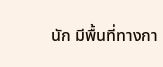นัก มีพื้นที่ทางกา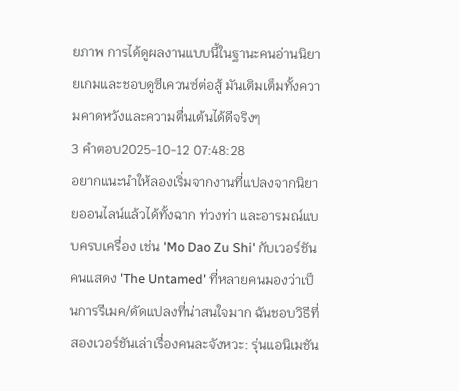ยภาพ การได้ดูผลงานแบบนี้ในฐานะคนอ่านนิยายเกมและชอบดูซีเควนซ์ต่อสู้ มันเติมเต็มทั้งความคาดหวังและความตื่นเต้นได้ดีจริงๆ
3 คำตอบ2025-10-12 07:48:28
อยากแนะนำให้ลองเริ่มจากงานที่แปลงจากนิยายออนไลน์แล้วได้ทั้งฉาก ท่วงท่า และอารมณ์แบบครบเครื่อง เช่น 'Mo Dao Zu Shi' กับเวอร์ชันคนแสดง 'The Untamed' ที่หลายคนมองว่าเป็นการรีเมค/ดัดแปลงที่น่าสนใจมาก ฉันชอบวิธีที่สองเวอร์ชันเล่าเรื่องคนละจังหวะ: รุ่นแอนิเมชัน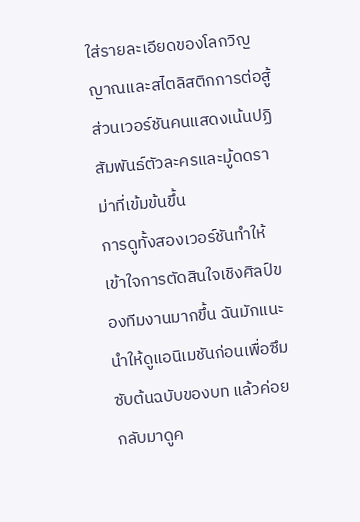ใส่รายละเอียดของโลกวิญญาณและสไตลิสติกการต่อสู้ ส่วนเวอร์ชันคนแสดงเน้นปฏิสัมพันธ์ตัวละครและมู้ดดราม่าที่เข้มข้นขึ้น
การดูทั้งสองเวอร์ชันทำให้เข้าใจการตัดสินใจเชิงศิลป์ของทีมงานมากขึ้น ฉันมักแนะนำให้ดูแอนิเมชันก่อนเพื่อซึมซับต้นฉบับของบท แล้วค่อยกลับมาดูค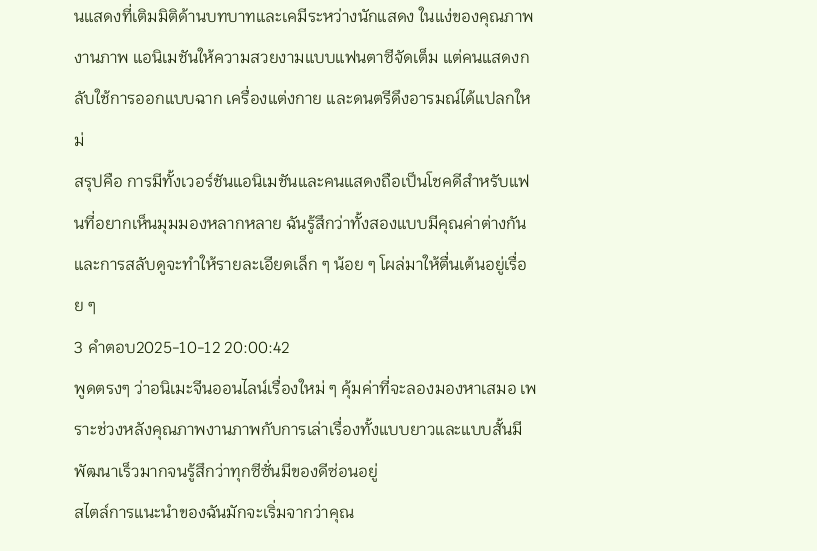นแสดงที่เติมมิติด้านบทบาทและเคมีระหว่างนักแสดง ในแง่ของคุณภาพงานภาพ แอนิเมชันให้ความสวยงามแบบแฟนตาซีจัดเต็ม แต่คนแสดงกลับใช้การออกแบบฉาก เครื่องแต่งกาย และดนตรีดึงอารมณ์ได้แปลกใหม่
สรุปคือ การมีทั้งเวอร์ชันแอนิเมชันและคนแสดงถือเป็นโชคดีสำหรับแฟนที่อยากเห็นมุมมองหลากหลาย ฉันรู้สึกว่าทั้งสองแบบมีคุณค่าต่างกัน และการสลับดูจะทำให้รายละเอียดเล็ก ๆ น้อย ๆ โผล่มาให้ตื่นเต้นอยู่เรื่อย ๆ
3 คำตอบ2025-10-12 20:00:42
พูดตรงๆ ว่าอนิเมะจีนออนไลน์เรื่องใหม่ ๆ คุ้มค่าที่จะลองมองหาเสมอ เพราะช่วงหลังคุณภาพงานภาพกับการเล่าเรื่องทั้งแบบยาวและแบบสั้นมีพัฒนาเร็วมากจนรู้สึกว่าทุกซีซั่นมีของดีซ่อนอยู่
สไตล์การแนะนำของฉันมักจะเริ่มจากว่าคุณ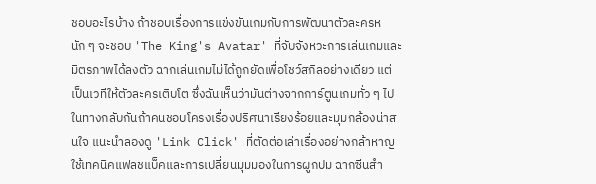ชอบอะไรบ้าง ถ้าชอบเรื่องการแข่งขันเกมกับการพัฒนาตัวละครหนัก ๆ จะชอบ 'The King's Avatar' ที่จับจังหวะการเล่นเกมและมิตรภาพได้ลงตัว ฉากเล่นเกมไม่ได้ถูกยัดเพื่อโชว์สกิลอย่างเดียว แต่เป็นเวทีให้ตัวละครเติบโต ซึ่งฉันเห็นว่ามันต่างจากการ์ตูนเกมทั่ว ๆ ไป
ในทางกลับกันถ้าคนชอบโครงเรื่องปริศนาเรียงร้อยและมุมกล้องน่าสนใจ แนะนำลองดู 'Link Click' ที่ตัดต่อเล่าเรื่องอย่างกล้าหาญ ใช้เทคนิคแฟลชแบ็คและการเปลี่ยนมุมมองในการผูกปม ฉากซีนสำ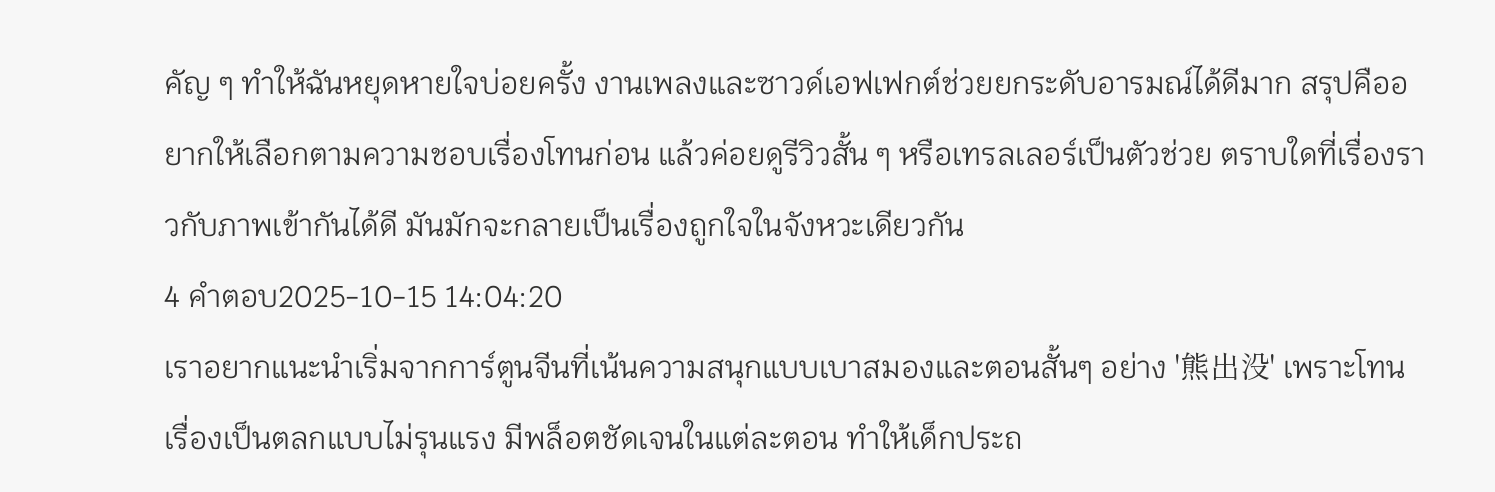คัญ ๆ ทำให้ฉันหยุดหายใจบ่อยครั้ง งานเพลงและซาวด์เอฟเฟกต์ช่วยยกระดับอารมณ์ได้ดีมาก สรุปคืออยากให้เลือกตามความชอบเรื่องโทนก่อน แล้วค่อยดูรีวิวสั้น ๆ หรือเทรลเลอร์เป็นตัวช่วย ตราบใดที่เรื่องราวกับภาพเข้ากันได้ดี มันมักจะกลายเป็นเรื่องถูกใจในจังหวะเดียวกัน
4 คำตอบ2025-10-15 14:04:20
เราอยากแนะนำเริ่มจากการ์ตูนจีนที่เน้นความสนุกแบบเบาสมองและตอนสั้นๆ อย่าง '熊出没' เพราะโทนเรื่องเป็นตลกแบบไม่รุนแรง มีพล็อตชัดเจนในแต่ละตอน ทำให้เด็กประถ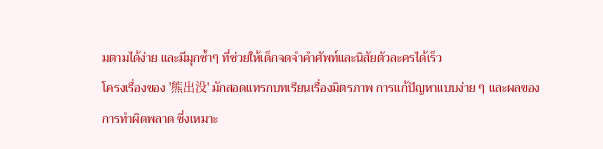มตามได้ง่าย และมีมุกซ้ำๆ ที่ช่วยให้เด็กจดจำคำศัพท์และนิสัยตัวละครได้เร็ว
โครงเรื่องของ '熊出没' มักสอดแทรกบทเรียนเรื่องมิตรภาพ การแก้ปัญหาแบบง่าย ๆ และผลของการทำผิดพลาด ซึ่งเหมาะ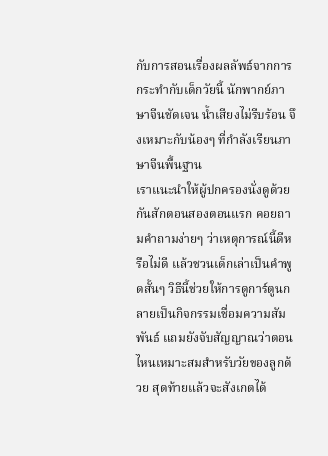กับการสอนเรื่องผลลัพธ์จากการกระทำกับเด็กวัยนี้ นักพากย์ภาษาจีนชัดเจน น้ำเสียงไม่รีบร้อน จึงเหมาะกับน้องๆ ที่กำลังเรียนภาษาจีนพื้นฐาน
เราแนะนำให้ผู้ปกครองนั่งดูด้วยกันสักตอนสองตอนแรก คอยถามคำถามง่ายๆ ว่าเหตุการณ์นี้ดีหรือไม่ดี แล้วชวนเด็กเล่าเป็นคำพูดสั้นๆ วิธีนี้ช่วยให้การดูการ์ตูนกลายเป็นกิจกรรมเชื่อมความสัมพันธ์ แถมยังจับสัญญาณว่าตอนไหนเหมาะสมสำหรับวัยของลูกด้วย สุดท้ายแล้วจะสังเกตได้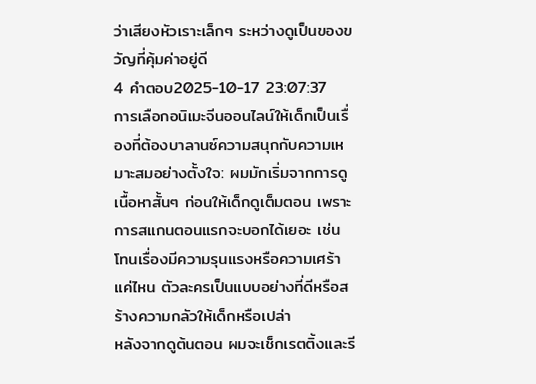ว่าเสียงหัวเราะเล็กๆ ระหว่างดูเป็นของขวัญที่คุ้มค่าอยู่ดี
4 คำตอบ2025-10-17 23:07:37
การเลือกอนิเมะจีนออนไลน์ให้เด็กเป็นเรื่องที่ต้องบาลานซ์ความสนุกกับความเหมาะสมอย่างตั้งใจ: ผมมักเริ่มจากการดูเนื้อหาสั้นๆ ก่อนให้เด็กดูเต็มตอน เพราะการสแกนตอนแรกจะบอกได้เยอะ เช่น โทนเรื่องมีความรุนแรงหรือความเศร้าแค่ไหน ตัวละครเป็นแบบอย่างที่ดีหรือสร้างความกลัวให้เด็กหรือเปล่า
หลังจากดูต้นตอน ผมจะเช็กเรตติ้งและรี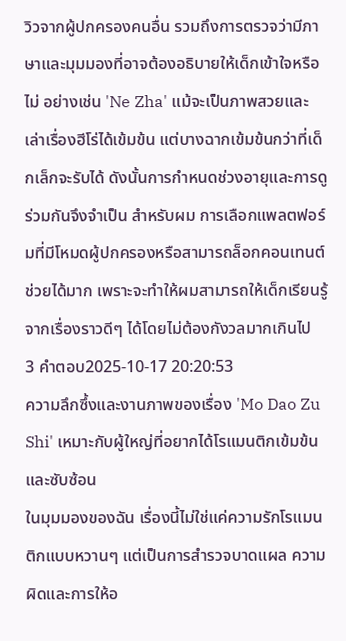วิวจากผู้ปกครองคนอื่น รวมถึงการตรวจว่ามีภาษาและมุมมองที่อาจต้องอธิบายให้เด็กเข้าใจหรือไม่ อย่างเช่น 'Ne Zha' แม้จะเป็นภาพสวยและเล่าเรื่องฮีโร่ได้เข้มข้น แต่บางฉากเข้มข้นกว่าที่เด็กเล็กจะรับได้ ดังนั้นการกำหนดช่วงอายุและการดูร่วมกันจึงจำเป็น สำหรับผม การเลือกแพลตฟอร์มที่มีโหมดผู้ปกครองหรือสามารถล็อกคอนเทนต์ช่วยได้มาก เพราะจะทำให้ผมสามารถให้เด็กเรียนรู้จากเรื่องราวดีๆ ได้โดยไม่ต้องกังวลมากเกินไป
3 คำตอบ2025-10-17 20:20:53
ความลึกซึ้งและงานภาพของเรื่อง 'Mo Dao Zu Shi' เหมาะกับผู้ใหญ่ที่อยากได้โรแมนติกเข้มข้นและซับซ้อน
ในมุมมองของฉัน เรื่องนี้ไม่ใช่แค่ความรักโรแมนติกแบบหวานๆ แต่เป็นการสำรวจบาดแผล ความผิดและการให้อ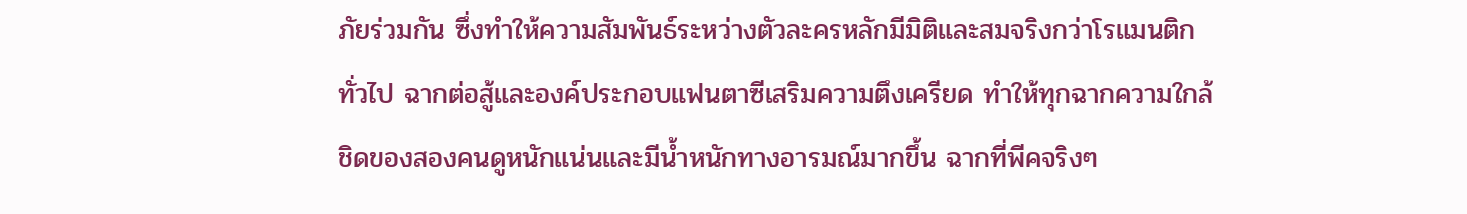ภัยร่วมกัน ซึ่งทำให้ความสัมพันธ์ระหว่างตัวละครหลักมีมิติและสมจริงกว่าโรแมนติกทั่วไป ฉากต่อสู้และองค์ประกอบแฟนตาซีเสริมความตึงเครียด ทำให้ทุกฉากความใกล้ชิดของสองคนดูหนักแน่นและมีน้ำหนักทางอารมณ์มากขึ้น ฉากที่พีคจริงๆ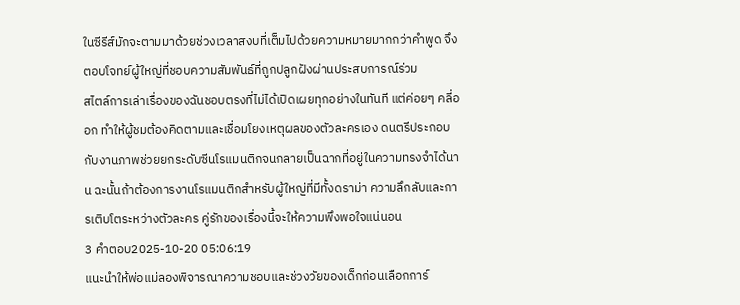ในซีรีส์มักจะตามมาด้วยช่วงเวลาสงบที่เต็มไปด้วยความหมายมากกว่าคำพูด จึงตอบโจทย์ผู้ใหญ่ที่ชอบความสัมพันธ์ที่ถูกปลูกฝังผ่านประสบการณ์ร่วม
สไตล์การเล่าเรื่องของฉันชอบตรงที่ไม่ได้เปิดเผยทุกอย่างในทันที แต่ค่อยๆ คลี่ออก ทำให้ผู้ชมต้องคิดตามและเชื่อมโยงเหตุผลของตัวละครเอง ดนตรีประกอบกับงานภาพช่วยยกระดับซีนโรแมนติกจนกลายเป็นฉากที่อยู่ในความทรงจำได้นาน ฉะนั้นถ้าต้องการงานโรแมนติกสำหรับผู้ใหญ่ที่มีทั้งดราม่า ความลึกลับและการเติบโตระหว่างตัวละคร คู่รักของเรื่องนี้จะให้ความพึงพอใจแน่นอน
3 คำตอบ2025-10-20 05:06:19
แนะนำให้พ่อแม่ลองพิจารณาความชอบและช่วงวัยของเด็กก่อนเลือกการ์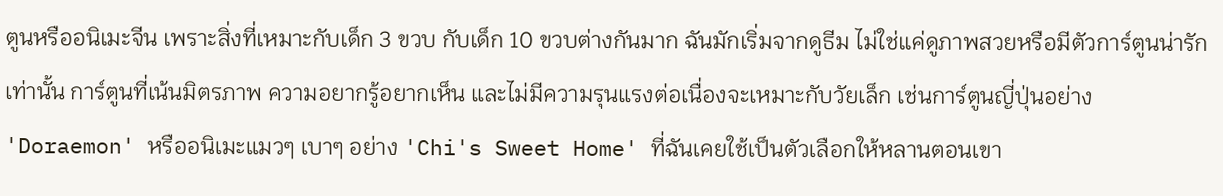ตูนหรืออนิเมะจีน เพราะสิ่งที่เหมาะกับเด็ก 3 ขวบ กับเด็ก 10 ขวบต่างกันมาก ฉันมักเริ่มจากดูธีม ไม่ใช่แค่ดูภาพสวยหรือมีตัวการ์ตูนน่ารักเท่านั้น การ์ตูนที่เน้นมิตรภาพ ความอยากรู้อยากเห็น และไม่มีความรุนแรงต่อเนื่องจะเหมาะกับวัยเล็ก เช่นการ์ตูนญี่ปุ่นอย่าง 'Doraemon' หรืออนิเมะแมวๆ เบาๆ อย่าง 'Chi's Sweet Home' ที่ฉันเคยใช้เป็นตัวเลือกให้หลานตอนเขา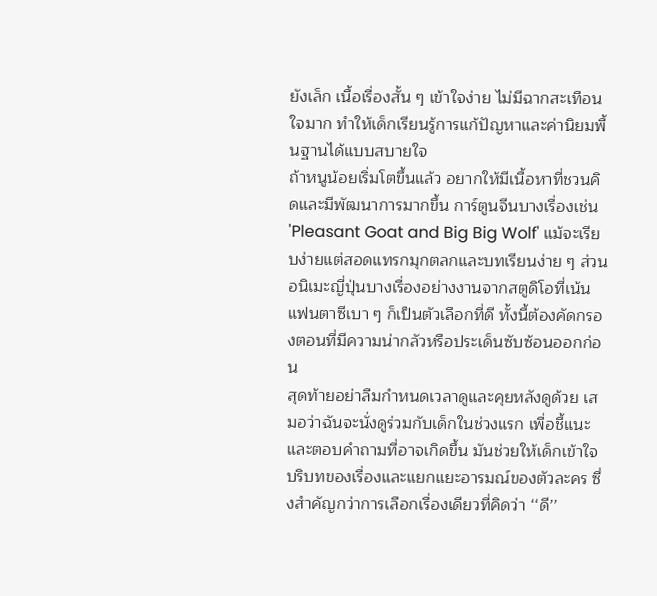ยังเล็ก เนื้อเรื่องสั้น ๆ เข้าใจง่าย ไม่มีฉากสะเทือนใจมาก ทำให้เด็กเรียนรู้การแก้ปัญหาและค่านิยมพื้นฐานได้แบบสบายใจ
ถ้าหนูน้อยเริ่มโตขึ้นแล้ว อยากให้มีเนื้อหาที่ชวนคิดและมีพัฒนาการมากขึ้น การ์ตูนจีนบางเรื่องเช่น 'Pleasant Goat and Big Big Wolf' แม้จะเรียบง่ายแต่สอดแทรกมุกตลกและบทเรียนง่าย ๆ ส่วนอนิเมะญี่ปุ่นบางเรื่องอย่างงานจากสตูดิโอที่เน้นแฟนตาซีเบา ๆ ก็เป็นตัวเลือกที่ดี ทั้งนี้ต้องคัดกรองตอนที่มีความน่ากลัวหรือประเด็นซับซ้อนออกก่อน
สุดท้ายอย่าลืมกำหนดเวลาดูและคุยหลังดูด้วย เสมอว่าฉันจะนั่งดูร่วมกับเด็กในช่วงแรก เพื่อชี้แนะและตอบคำถามที่อาจเกิดขึ้น มันช่วยให้เด็กเข้าใจบริบทของเรื่องและแยกแยะอารมณ์ของตัวละคร ซึ่งสำคัญกว่าการเลือกเรื่องเดียวที่คิดว่า ‘‘ดี’’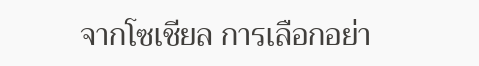จากโซเชียล การเลือกอย่า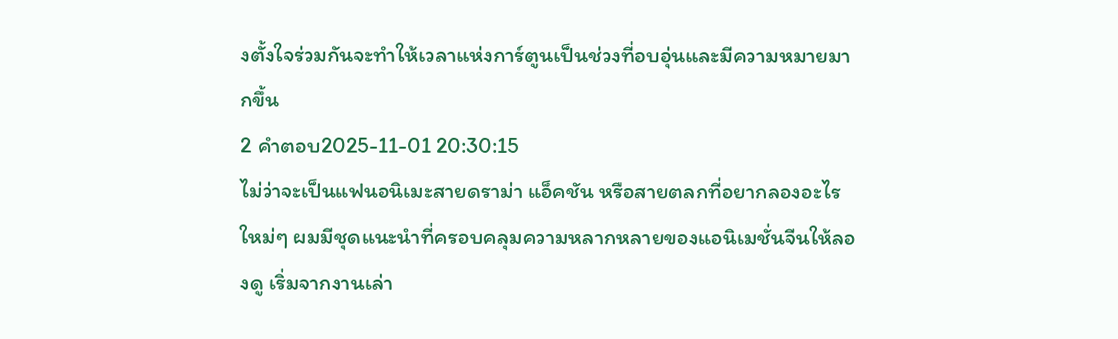งตั้งใจร่วมกันจะทำให้เวลาแห่งการ์ตูนเป็นช่วงที่อบอุ่นและมีความหมายมากขึ้น
2 คำตอบ2025-11-01 20:30:15
ไม่ว่าจะเป็นแฟนอนิเมะสายดราม่า แอ็คชัน หรือสายตลกที่อยากลองอะไรใหม่ๆ ผมมีชุดแนะนำที่ครอบคลุมความหลากหลายของแอนิเมชั่นจีนให้ลองดู เริ่มจากงานเล่า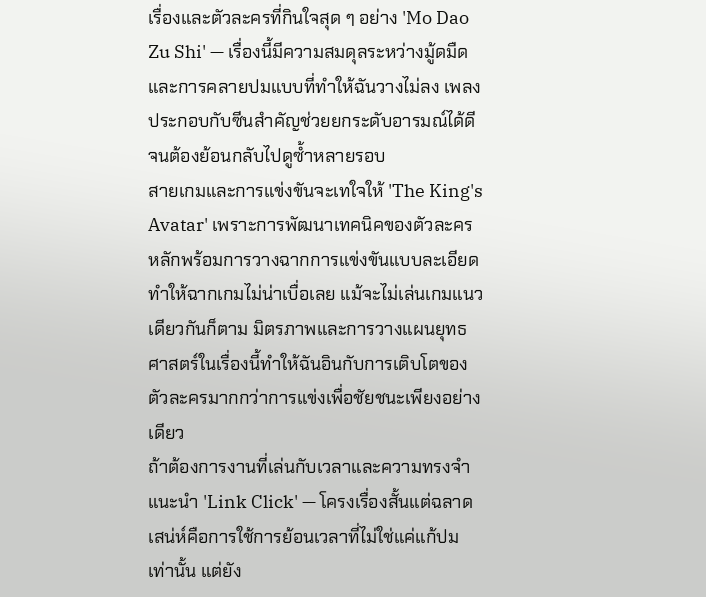เรื่องและตัวละครที่กินใจสุด ๆ อย่าง 'Mo Dao Zu Shi' — เรื่องนี้มีความสมดุลระหว่างมู้ดมืดและการคลายปมแบบที่ทำให้ฉันวางไม่ลง เพลงประกอบกับซีนสำคัญช่วยยกระดับอารมณ์ได้ดีจนต้องย้อนกลับไปดูซ้ำหลายรอบ
สายเกมและการแข่งขันจะเทใจให้ 'The King's Avatar' เพราะการพัฒนาเทคนิคของตัวละครหลักพร้อมการวางฉากการแข่งขันแบบละเอียด ทำให้ฉากเกมไม่น่าเบื่อเลย แม้จะไม่เล่นเกมแนวเดียวกันก็ตาม มิตรภาพและการวางแผนยุทธศาสตร์ในเรื่องนี้ทำให้ฉันอินกับการเติบโตของตัวละครมากกว่าการแข่งเพื่อชัยชนะเพียงอย่างเดียว
ถ้าต้องการงานที่เล่นกับเวลาและความทรงจำ แนะนำ 'Link Click' — โครงเรื่องสั้นแต่ฉลาด เสน่ห์คือการใช้การย้อนเวลาที่ไม่ใช่แค่แก้ปมเท่านั้น แต่ยัง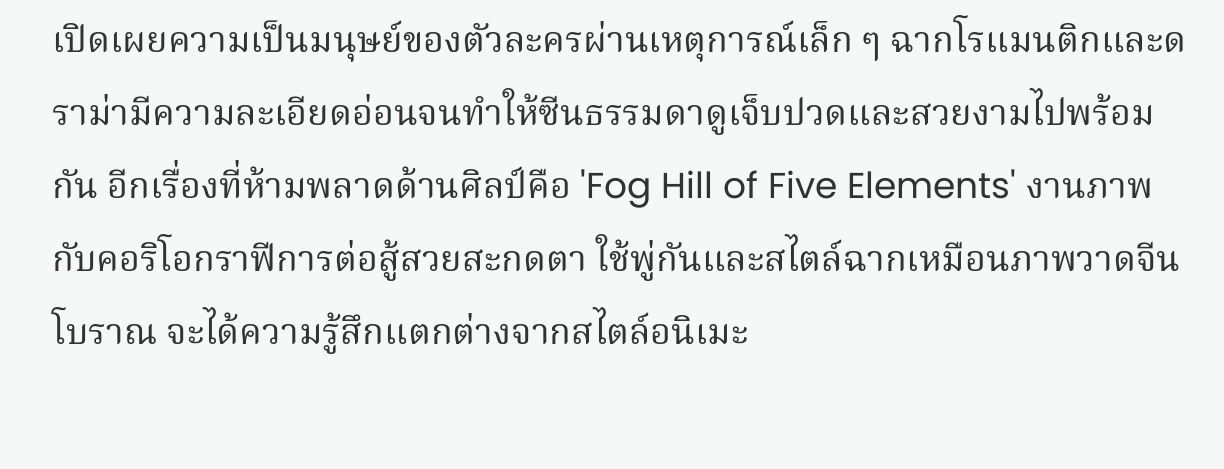เปิดเผยความเป็นมนุษย์ของตัวละครผ่านเหตุการณ์เล็ก ๆ ฉากโรแมนติกและดราม่ามีความละเอียดอ่อนจนทำให้ซีนธรรมดาดูเจ็บปวดและสวยงามไปพร้อมกัน อีกเรื่องที่ห้ามพลาดด้านศิลป์คือ 'Fog Hill of Five Elements' งานภาพกับคอริโอกราฟีการต่อสู้สวยสะกดตา ใช้พู่กันและสไตล์ฉากเหมือนภาพวาดจีนโบราณ จะได้ความรู้สึกแตกต่างจากสไตล์อนิเมะ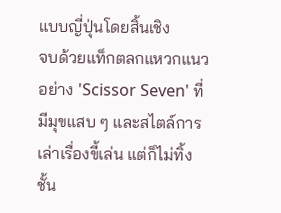แบบญี่ปุ่นโดยสิ้นเชิง
จบด้วยแท็กตลกแหวกแนวอย่าง 'Scissor Seven' ที่มีมุขแสบ ๆ และสไตล์การเล่าเรื่องขี้เล่น แต่ก็ไม่ทิ้งชั้น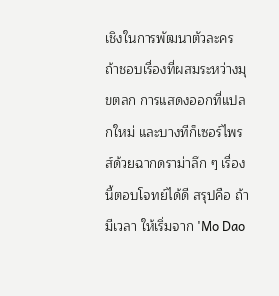เชิงในการพัฒนาตัวละคร ถ้าชอบเรื่องที่ผสมระหว่างมุขตลก การแสดงออกที่แปลกใหม่ และบางทีก็เซอร์ไพรส์ด้วยฉากดราม่าลึก ๆ เรื่องนี้ตอบโจทย์ได้ดี สรุปคือ ถ้ามีเวลา ให้เริ่มจาก 'Mo Dao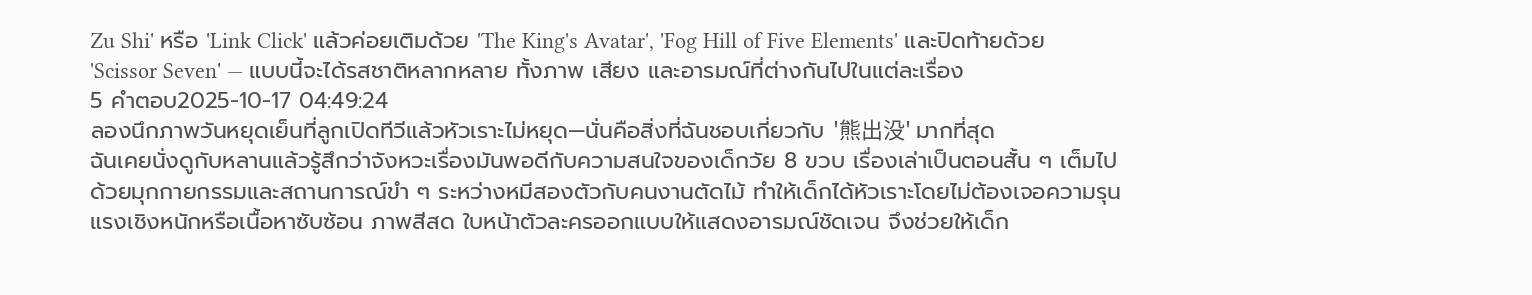Zu Shi' หรือ 'Link Click' แล้วค่อยเติมด้วย 'The King's Avatar', 'Fog Hill of Five Elements' และปิดท้ายด้วย 'Scissor Seven' — แบบนี้จะได้รสชาติหลากหลาย ทั้งภาพ เสียง และอารมณ์ที่ต่างกันไปในแต่ละเรื่อง
5 คำตอบ2025-10-17 04:49:24
ลองนึกภาพวันหยุดเย็นที่ลูกเปิดทีวีแล้วหัวเราะไม่หยุด—นั่นคือสิ่งที่ฉันชอบเกี่ยวกับ '熊出没' มากที่สุด
ฉันเคยนั่งดูกับหลานแล้วรู้สึกว่าจังหวะเรื่องมันพอดีกับความสนใจของเด็กวัย 8 ขวบ เรื่องเล่าเป็นตอนสั้น ๆ เต็มไปด้วยมุกกายกรรมและสถานการณ์ขำ ๆ ระหว่างหมีสองตัวกับคนงานตัดไม้ ทำให้เด็กได้หัวเราะโดยไม่ต้องเจอความรุนแรงเชิงหนักหรือเนื้อหาซับซ้อน ภาพสีสด ใบหน้าตัวละครออกแบบให้แสดงอารมณ์ชัดเจน จึงช่วยให้เด็ก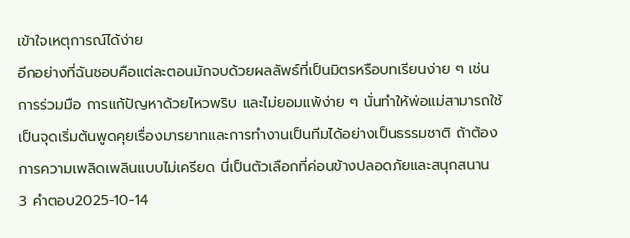เข้าใจเหตุการณ์ได้ง่าย
อีกอย่างที่ฉันชอบคือแต่ละตอนมักจบด้วยผลลัพธ์ที่เป็นมิตรหรือบทเรียนง่าย ๆ เช่น การร่วมมือ การแก้ปัญหาด้วยไหวพริบ และไม่ยอมแพ้ง่าย ๆ นั่นทำให้พ่อแม่สามารถใช้เป็นจุดเริ่มต้นพูดคุยเรื่องมารยาทและการทำงานเป็นทีมได้อย่างเป็นธรรมชาติ ถ้าต้องการความเพลิดเพลินแบบไม่เครียด นี่เป็นตัวเลือกที่ค่อนข้างปลอดภัยและสนุกสนาน
3 คำตอบ2025-10-14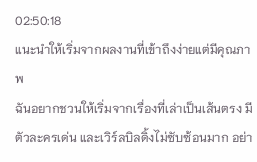02:50:18
แนะนำให้เริ่มจากผลงานที่เข้าถึงง่ายแต่มีคุณภาพ
ฉันอยากชวนให้เริ่มจากเรื่องที่เล่าเป็นเส้นตรง มีตัวละครเด่น และเวิร์ลบิลดิ้งไม่ซับซ้อนมาก อย่า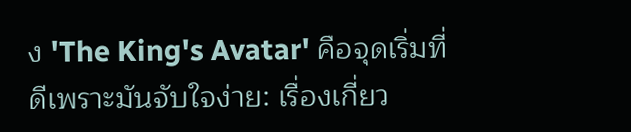ง 'The King's Avatar' คือจุดเริ่มที่ดีเพราะมันจับใจง่าย: เรื่องเกี่ยว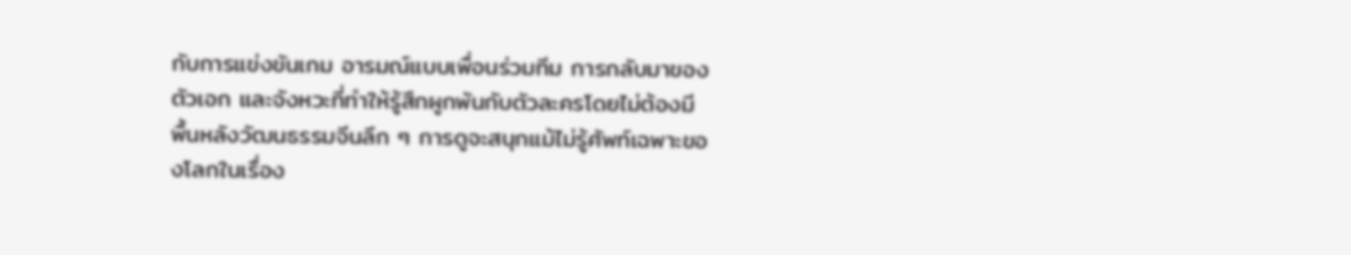กับการแข่งขันเกม อารมณ์แบบเพื่อนร่วมทีม การกลับมาของตัวเอก และจังหวะที่ทำให้รู้สึกผูกพันกับตัวละครโดยไม่ต้องมีพื้นหลังวัฒนธรรมจีนลึก ๆ การดูจะสนุกแม้ไม่รู้ศัพท์เฉพาะของโลกในเรื่อง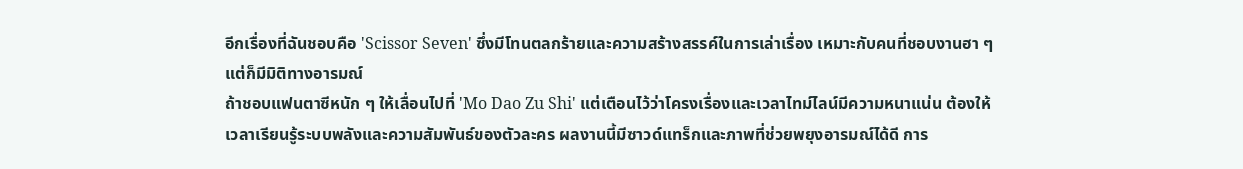อีกเรื่องที่ฉันชอบคือ 'Scissor Seven' ซึ่งมีโทนตลกร้ายและความสร้างสรรค์ในการเล่าเรื่อง เหมาะกับคนที่ชอบงานฮา ๆ แต่ก็มีมิติทางอารมณ์
ถ้าชอบแฟนตาซีหนัก ๆ ให้เลื่อนไปที่ 'Mo Dao Zu Shi' แต่เตือนไว้ว่าโครงเรื่องและเวลาไทม์ไลน์มีความหนาแน่น ต้องให้เวลาเรียนรู้ระบบพลังและความสัมพันธ์ของตัวละคร ผลงานนี้มีซาวด์แทร็กและภาพที่ช่วยพยุงอารมณ์ได้ดี การ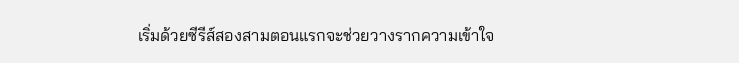เริ่มด้วยซีรีส์สองสามตอนแรกจะช่วยวางรากความเข้าใจ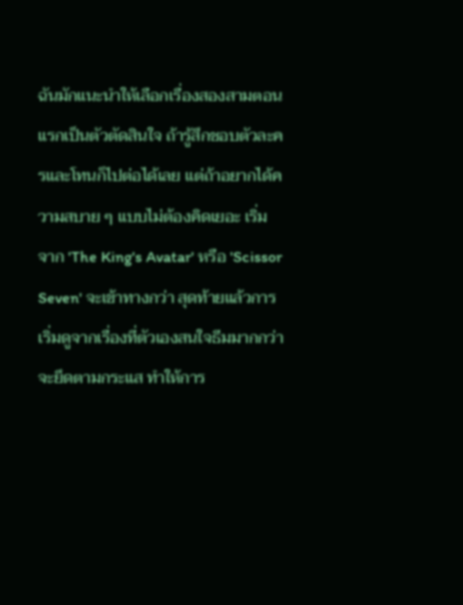ฉันมักแนะนำให้เลือกเรื่องสองสามตอนแรกเป็นตัวตัดสินใจ ถ้ารู้สึกชอบตัวละครและโทนก็ไปต่อได้เลย แต่ถ้าอยากได้ความสบาย ๆ แบบไม่ต้องคิดเยอะ เริ่มจาก 'The King's Avatar' หรือ 'Scissor Seven' จะเข้าทางกว่า สุดท้ายแล้วการเริ่มดูจากเรื่องที่ตัวเองสนใจธีมมากกว่าจะยึดตามกระแส ทำให้การ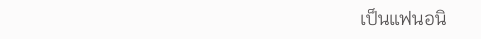เป็นแฟนอนิ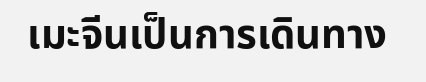เมะจีนเป็นการเดินทาง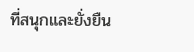ที่สนุกและยั่งยืน